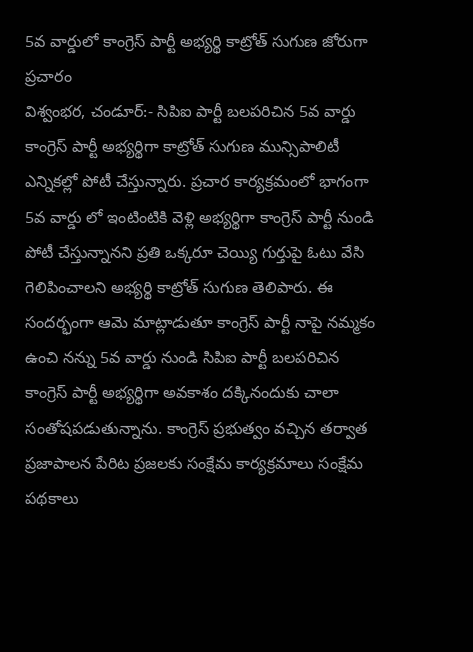5వ వార్డులో కాంగ్రెస్ పార్టీ అభ్యర్థి కాట్రోత్ సుగుణ జోరుగా ప్రచారం
విశ్వంభర, చండూర్:- సిపిఐ పార్టీ బలపరిచిన 5వ వార్డు కాంగ్రెస్ పార్టీ అభ్యర్థిగా కాట్రోత్ సుగుణ మున్సిపాలిటీ ఎన్నికల్లో పోటీ చేస్తున్నారు. ప్రచార కార్యక్రమంలో భాగంగా 5వ వార్డు లో ఇంటింటికి వెళ్లి అభ్యర్థిగా కాంగ్రెస్ పార్టీ నుండి పోటీ చేస్తున్నానని ప్రతి ఒక్కరూ చెయ్యి గుర్తుపై ఓటు వేసి గెలిపించాలని అభ్యర్థి కాట్రోత్ సుగుణ తెలిపారు. ఈ సందర్భంగా ఆమె మాట్లాడుతూ కాంగ్రెస్ పార్టీ నాపై నమ్మకం ఉంచి నన్ను 5వ వార్డు నుండి సిపిఐ పార్టీ బలపరిచిన కాంగ్రెస్ పార్టీ అభ్యర్థిగా అవకాశం దక్కినందుకు చాలా సంతోషపడుతున్నాను. కాంగ్రెస్ ప్రభుత్వం వచ్చిన తర్వాత ప్రజాపాలన పేరిట ప్రజలకు సంక్షేమ కార్యక్రమాలు సంక్షేమ పథకాలు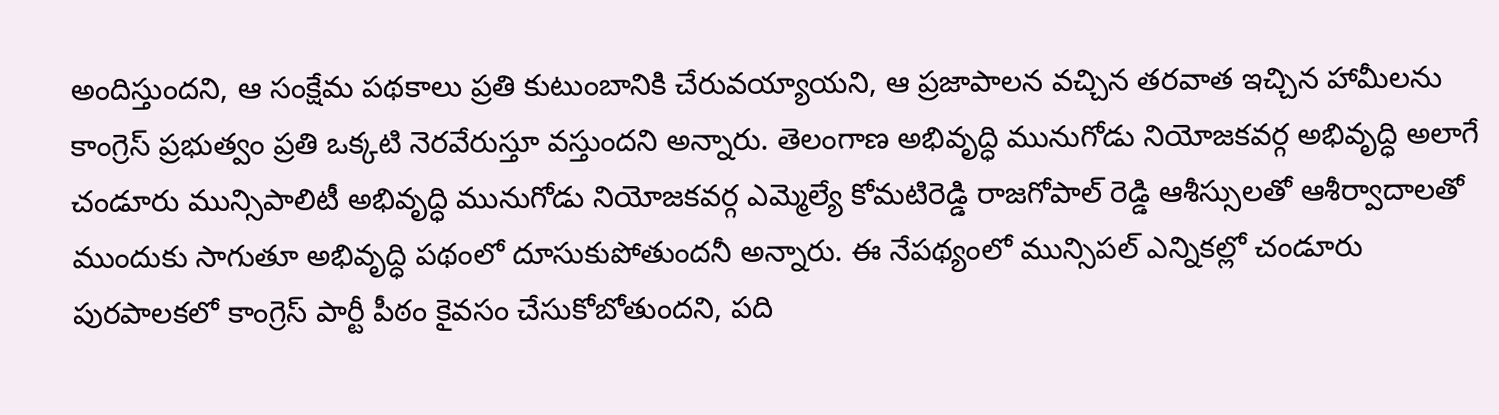అందిస్తుందని, ఆ సంక్షేమ పథకాలు ప్రతి కుటుంబానికి చేరువయ్యాయని, ఆ ప్రజాపాలన వచ్చిన తరవాత ఇచ్చిన హామీలను కాంగ్రెస్ ప్రభుత్వం ప్రతి ఒక్కటి నెరవేరుస్తూ వస్తుందని అన్నారు. తెలంగాణ అభివృద్ధి మునుగోడు నియోజకవర్గ అభివృద్ధి అలాగే చండూరు మున్సిపాలిటీ అభివృద్ధి మునుగోడు నియోజకవర్గ ఎమ్మెల్యే కోమటిరెడ్డి రాజగోపాల్ రెడ్డి ఆశీస్సులతో ఆశీర్వాదాలతో ముందుకు సాగుతూ అభివృద్ధి పథంలో దూసుకుపోతుందనీ అన్నారు. ఈ నేపథ్యంలో మున్సిపల్ ఎన్నికల్లో చండూరు పురపాలకలో కాంగ్రెస్ పార్టీ పీఠం కైవసం చేసుకోబోతుందని, పది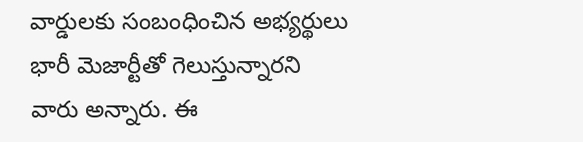వార్డులకు సంబంధించిన అభ్యర్థులు భారీ మెజార్టీతో గెలుస్తున్నారని వారు అన్నారు. ఈ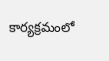కార్యక్రమంలో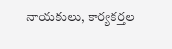నాయకులు, కార్యకర్తల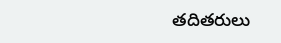తదితరులు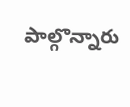పాల్గొన్నారు